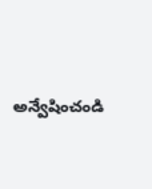అన్వేషించండి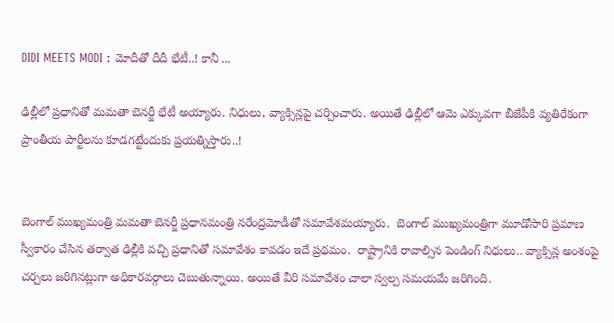DIDI MEETS MODI : మోదీతో దీదీ భేటీ..! కానీ ...

ఢిల్లీలో ప్రధానితో మమతా బెనర్జీ భేటీ అయ్యారు. నిధులు, వ్యాక్సిన్లపై చర్చించారు. అయితే ఢిల్లీలో ఆమె ఎక్కువగా బీజేపీకి వ్యతిరేకంగా ప్రాంతీయ పార్టీలను కూడగట్టేందుకు ప్రయత్నిస్తారు..!


బెంగాల్ ముఖ్యమంత్రి మమతా బెనర్జీ ప్రధానమంత్రి నరేంద్రమోడీతో సమావేశమయ్యారు.  బెంగాల్ ముఖ్యమంత్రిగా మూడోసారి ప్రమాణ స్వీకారం చేసిన తర్వాత ఢిల్లీకి వచ్చి ప్రధానితో సమావేశం కావడం ఇదే ప్రథమం.  రాష్ట్రానికి రావాల్సిన పెండింగ్ నిధులు.. వ్యాక్సిన్ల అంశంపై చర్చలు జరిగినట్లుగా అధికారవర్గాలు చెబుతున్నాయి. అయితే వీరి సమావేశం చాలా స్వల్ప సమయమే జరిగింది.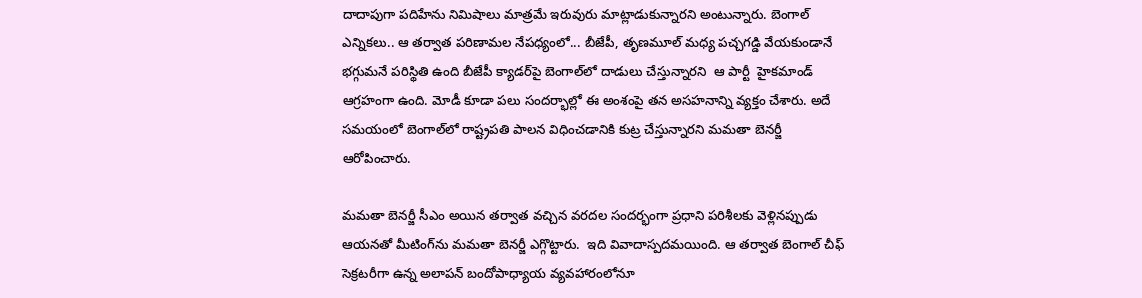దాదాపుగా పదిహేను నిమిషాలు మాత్రమే ఇరువురు మాట్లాడుకున్నారని అంటున్నారు. బెంగాల్ ఎన్నికలు.. ఆ తర్వాత పరిణామల నేపధ్యంలో... బీజేపీ, తృణమూల్ మధ్య పచ్చగడ్డి వేయకుండానే భగ్గుమనే పరిస్థితి ఉంది బీజేపీ క్యాడర్‌పై బెంగాల్‌లో దాడులు చేస్తున్నారని  ఆ పార్టీ  హైకమాండ్ ఆగ్రహంగా ఉంది. మోడీ కూడా పలు సందర్భాల్లో ఈ అంశంపై తన అసహనాన్ని వ్యక్తం చేశారు. అదే సమయంలో బెంగాల్‌లో రాష్ట్రపతి పాలన విధించడానికి కుట్ర చేస్తున్నారని మమతా బెనర్జీ ఆరోపించారు.

మమతా బెనర్జీ సీఎం అయిన తర్వాత వచ్చిన వరదల సందర్భంగా ప్రధాని పరిశీలకు వెళ్లినప్పుడు ఆయనతో మీటింగ్‌ను మమతా బెనర్జీ ఎగ్గొట్టారు.  ఇది వివాదాస్పదమయింది. ఆ తర్వాత బెంగాల్ చీఫ్ సెక్రటరీగా ఉన్న అలాపన్ బందోపాధ్యాయ వ్యవహారంలోనూ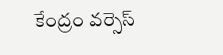కేంద్రం వర్సెస్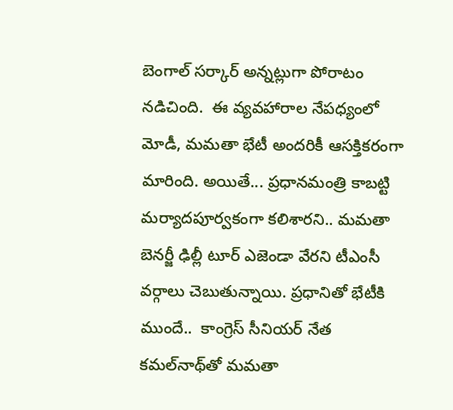బెంగాల్ సర్కార్ అన్నట్లుగా పోరాటం నడిచింది.  ఈ వ్యవహారాల నేపధ్యంలో మోడీ, మమతా భేటీ అందరికీ ఆసక్తికరంగా మారింది. అయితే... ప్రధానమంత్రి కాబట్టి మర్యాదపూర్వకంగా కలిశారని.. మమతా బెనర్జీ ఢిల్లీ టూర్ ఎజెండా వేరని టీఎంసీ వర్గాలు చెబుతున్నాయి. ప్రధానితో భేటీకి ముందే..  కాంగ్రెస్ సీనియర్ నేత కమల్‌నాథ్‌తో మమతా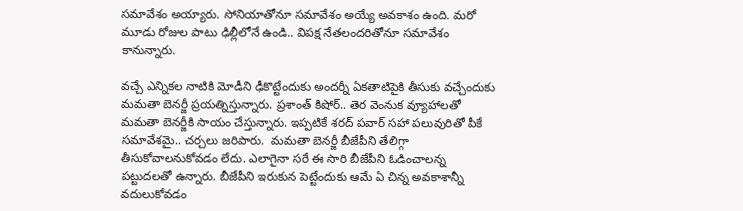సమావేశం అయ్యారు. సోనియాతోనూ సమావేశం అయ్యే అవకాశం ఉంది. మరో మూడు రోజుల పాటు ఢిల్లీలోనే ఉండి.. విపక్ష నేతలందరితోనూ సమావేశం కానున్నారు.

వచ్చే ఎన్నికల నాటికి మోడీని ఢీకొట్టేందుకు అందర్నీ ఏకతాటిపైకి తీసుకు వచ్చేందుకు మమతా బెనర్జీ ప్రయత్నిస్తున్నారు. ప్రశాంత్ కిషోర్.. తెర వెంనుక వ్యూహాలతో మమతా బెనర్జీకి సాయం చేస్తున్నారు. ఇప్పటికే శరద్ పవార్ సహా పలువురితో పీకే సమావేశమై.. చర్చలు జరిపారు.  మమతా బెనర్జీ బీజేపీని తేలిగ్గా తీసుకోవాలనుకోవడం లేదు. ఎలాగైనా సరే ఈ సారి బీజేపీని ఓడించాలన్న పట్టుదలతో ఉన్నారు. బీజేపీని ఇరుకున పెట్టేందుకు ఆమే ఏ చిన్న అవకాశాన్నీ వదులుకోవడం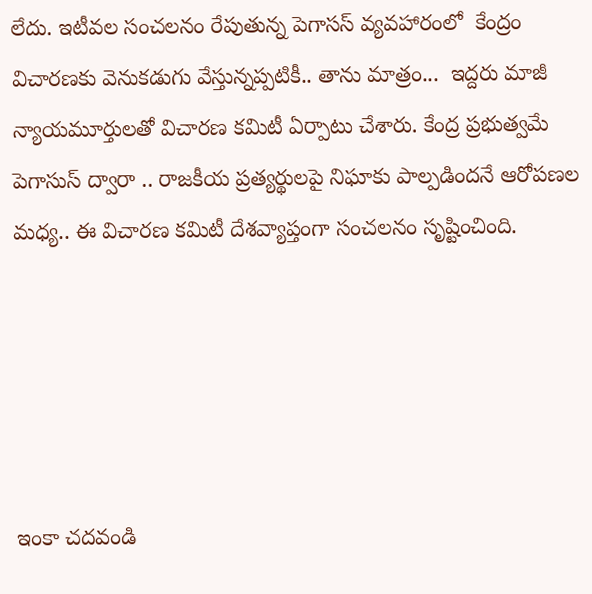లేదు. ఇటీవల సంచలనం రేపుతున్న పెగాసస్ వ్యవహారంలో  కేంద్రం విచారణకు వెనుకడుగు వేస్తున్నప్పటికీ.. తాను మాత్రం...  ఇద్దరు మాజీ న్యాయమూర్తులతో విచారణ కమిటీ ఏర్పాటు చేశారు. కేంద్ర ప్రభుత్వమే పెగాసుస్ ద్వారా .. రాజకీయ ప్రత్యర్థులపై నిఘాకు పాల్పడిందనే ఆరోపణల మధ్య.. ఈ విచారణ కమిటీ దేశవ్యాప్తంగా సంచలనం సృష్టించింది.





ఇంకా చదవండి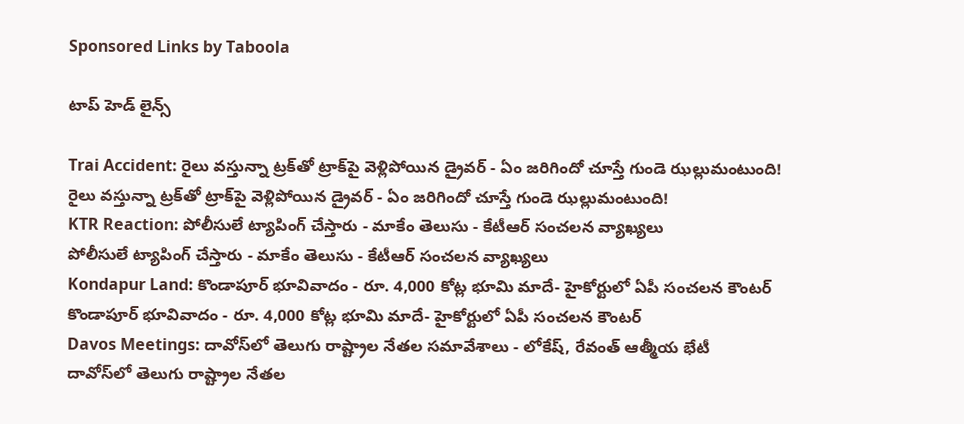Sponsored Links by Taboola

టాప్ హెడ్ లైన్స్

Trai Accident: రైలు వస్తున్నా ట్రక్‌తో ట్రాక్‌పై వెళ్లిపోయిన డ్రైవర్ - ఏం జరిగిందో చూస్తే గుండె ఝల్లుమంటుంది!
రైలు వస్తున్నా ట్రక్‌తో ట్రాక్‌పై వెళ్లిపోయిన డ్రైవర్ - ఏం జరిగిందో చూస్తే గుండె ఝల్లుమంటుంది!
KTR Reaction: పోలీసులే ట్యాపింగ్ చేస్తారు - మాకేం తెలుసు - కేటీఆర్ సంచలన వ్యాఖ్యలు
పోలీసులే ట్యాపింగ్ చేస్తారు - మాకేం తెలుసు - కేటీఆర్ సంచలన వ్యాఖ్యలు
Kondapur Land: కొండాపూర్‌ భూవివాదం - రూ. 4,000 కోట్ల భూమి మాదే- హైకోర్టులో ఏపీ సంచలన కౌంటర్
కొండాపూర్‌ భూవివాదం - రూ. 4,000 కోట్ల భూమి మాదే- హైకోర్టులో ఏపీ సంచలన కౌంటర్
Davos Meetings: దావోస్‌లో తెలుగు రాష్ట్రాల నేతల సమావేశాలు - లోకేష్, రేవంత్ ఆత్మీయ భేటీ
దావోస్‌లో తెలుగు రాష్ట్రాల నేతల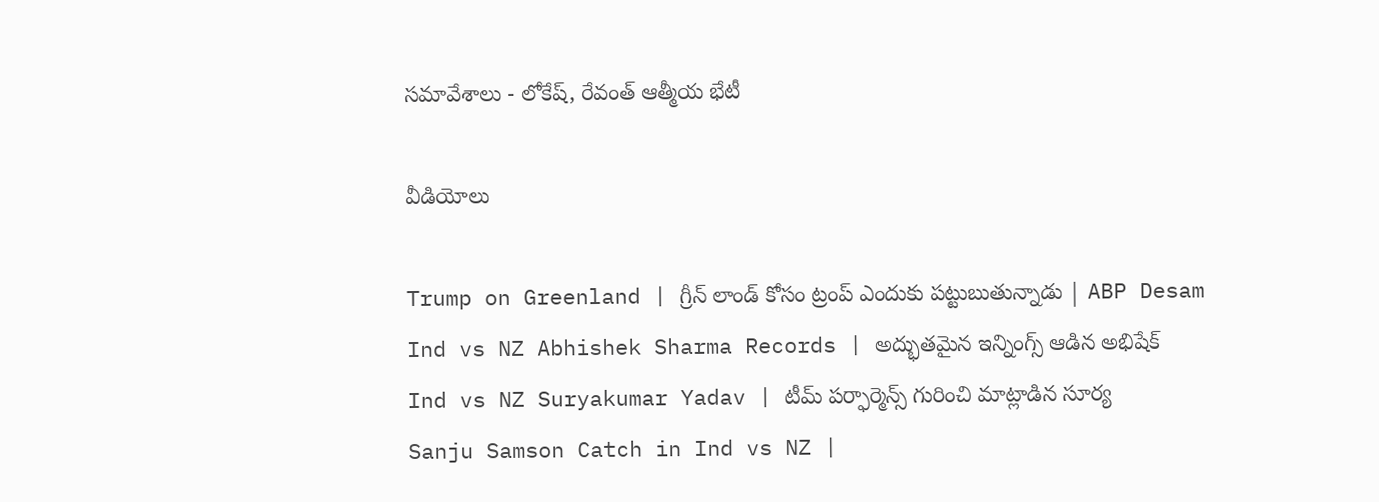సమావేశాలు - లోకేష్, రేవంత్ ఆత్మీయ భేటీ

వీడియోలు

Trump on Greenland | గ్రీన్‌ లాండ్ కోసం ట్రంప్ ఎందుకు పట్టుబుతున్నాడు | ABP Desam
Ind vs NZ Abhishek Sharma Records | అద్భుతమైన ఇన్నింగ్స్ ఆడిన అభిషేక్
Ind vs NZ Suryakumar Yadav | టీమ్ పర్ఫార్మెన్స్ గురించి మాట్లాడిన సూర్య
Sanju Samson Catch in Ind vs NZ |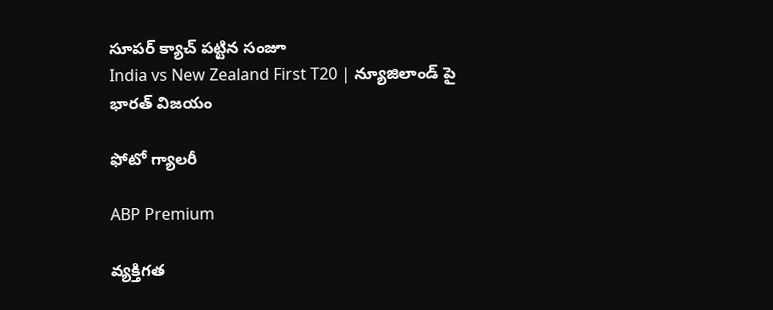సూపర్ క్యాచ్ పట్టిన సంజూ
India vs New Zealand First T20 | న్యూజిలాండ్ పై భారత్ విజయం

ఫోటో గ్యాలరీ

ABP Premium

వ్యక్తిగత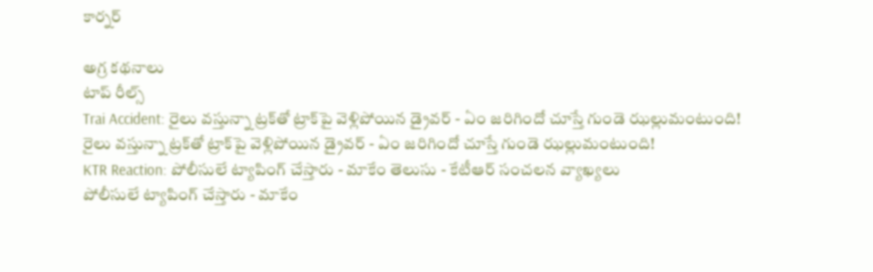కార్నర్

అగ్ర కథనాలు
టాప్ రీల్స్
Trai Accident: రైలు వస్తున్నా ట్రక్‌తో ట్రాక్‌పై వెళ్లిపోయిన డ్రైవర్ - ఏం జరిగిందో చూస్తే గుండె ఝల్లుమంటుంది!
రైలు వస్తున్నా ట్రక్‌తో ట్రాక్‌పై వెళ్లిపోయిన డ్రైవర్ - ఏం జరిగిందో చూస్తే గుండె ఝల్లుమంటుంది!
KTR Reaction: పోలీసులే ట్యాపింగ్ చేస్తారు - మాకేం తెలుసు - కేటీఆర్ సంచలన వ్యాఖ్యలు
పోలీసులే ట్యాపింగ్ చేస్తారు - మాకేం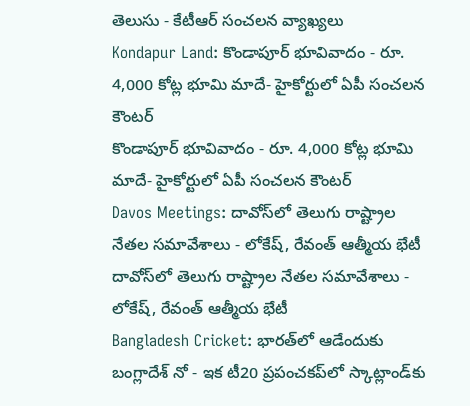తెలుసు - కేటీఆర్ సంచలన వ్యాఖ్యలు
Kondapur Land: కొండాపూర్‌ భూవివాదం - రూ. 4,000 కోట్ల భూమి మాదే- హైకోర్టులో ఏపీ సంచలన కౌంటర్
కొండాపూర్‌ భూవివాదం - రూ. 4,000 కోట్ల భూమి మాదే- హైకోర్టులో ఏపీ సంచలన కౌంటర్
Davos Meetings: దావోస్‌లో తెలుగు రాష్ట్రాల నేతల సమావేశాలు - లోకేష్, రేవంత్ ఆత్మీయ భేటీ
దావోస్‌లో తెలుగు రాష్ట్రాల నేతల సమావేశాలు - లోకేష్, రేవంత్ ఆత్మీయ భేటీ
Bangladesh Cricket: భారత్‌లో ఆడేందుకు బంగ్లాదేశ్ నో - ఇక టీ20 ప్రపంచకప్‌లో స్కాట్లాండ్‌కు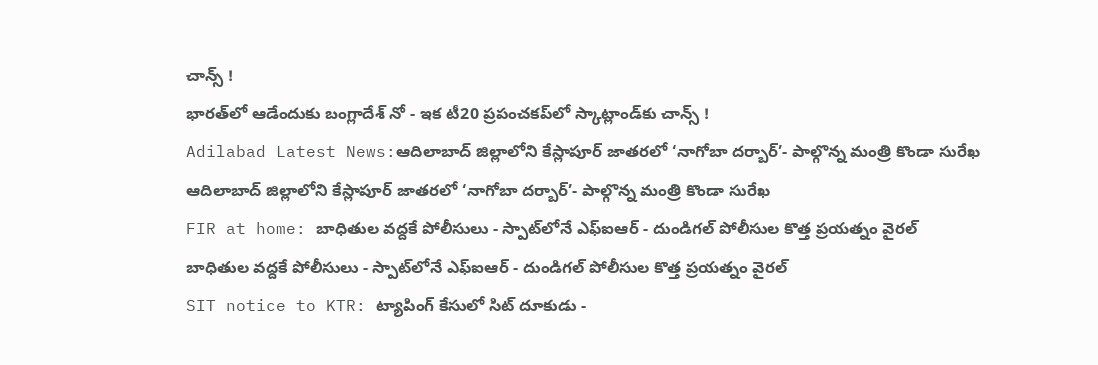చాన్స్ !
భారత్‌లో ఆడేందుకు బంగ్లాదేశ్ నో - ఇక టీ20 ప్రపంచకప్‌లో స్కాట్లాండ్‌కు చాన్స్ !
Adilabad Latest News:ఆదిలాబాద్ జిల్లాలోని కేస్లాపూర్ జాతరలో ‘నాగోబా దర్బార్’- పాల్గొన్న మంత్రి కొండా సురేఖ
ఆదిలాబాద్ జిల్లాలోని కేస్లాపూర్ జాతరలో ‘నాగోబా దర్బార్’- పాల్గొన్న మంత్రి కొండా సురేఖ
FIR at home: బాధితుల వద్దకే పోలీసులు - స్పాట్‌లోనే ఎఫ్ఐఆర్ - దుండిగల్ పోలీసుల కొత్త ప్రయత్నం వైరల్
బాధితుల వద్దకే పోలీసులు - స్పాట్‌లోనే ఎఫ్ఐఆర్ - దుండిగల్ పోలీసుల కొత్త ప్రయత్నం వైరల్
SIT notice to KTR: ట్యాపింగ్ కేసులో సిట్ దూకుడు -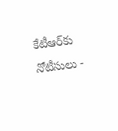కేటీఆర్‌కు నోటీసులు -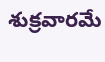శుక్రవారమే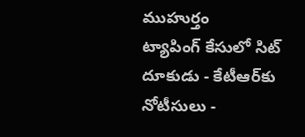ముహుర్తం
ట్యాపింగ్ కేసులో సిట్ దూకుడు - కేటీఆర్‌కు నోటీసులు -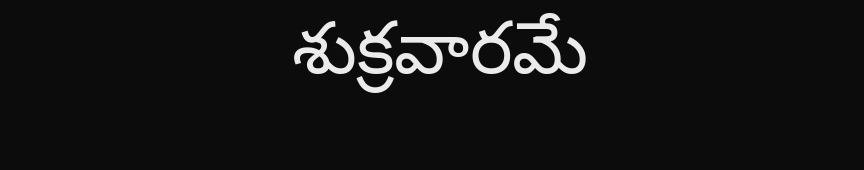శుక్రవారమే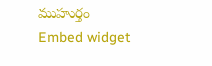ముహుర్తం
Embed widget